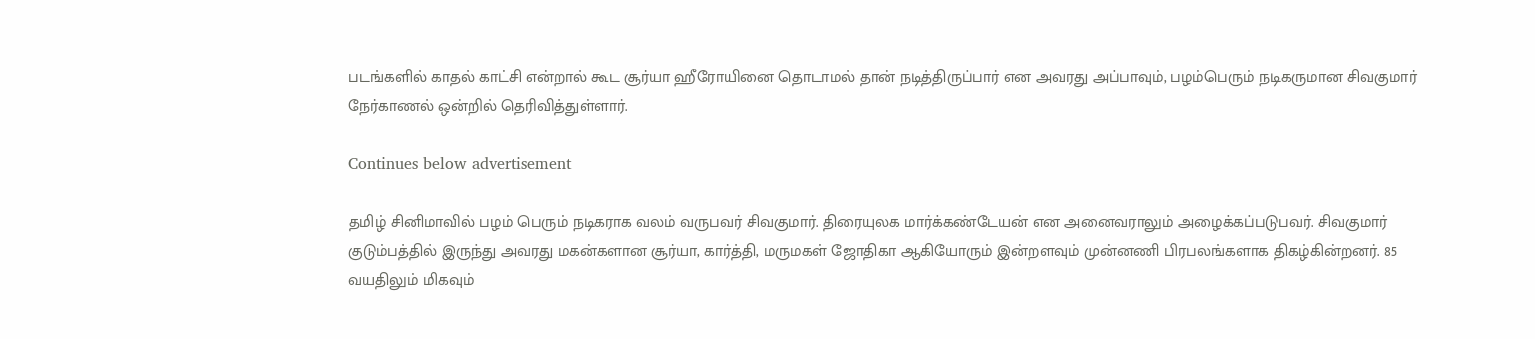படங்களில் காதல் காட்சி என்றால் கூட சூர்யா ஹீரோயினை தொடாமல் தான் நடித்திருப்பார் என அவரது அப்பாவும், பழம்பெரும் நடிகருமான சிவகுமார் நேர்காணல் ஒன்றில் தெரிவித்துள்ளார்.

Continues below advertisement

தமிழ் சினிமாவில் பழம் பெரும் நடிகராக வலம் வருபவர் சிவகுமார். திரையுலக மார்க்கண்டேயன் என அனைவராலும் அழைக்கப்படுபவர். சிவகுமார் குடும்பத்தில் இருந்து அவரது மகன்களான சூர்யா, கார்த்தி, மருமகள் ஜோதிகா ஆகியோரும் இன்றளவும் முன்னணி பிரபலங்களாக திகழ்கின்றனர். 85 வயதிலும் மிகவும்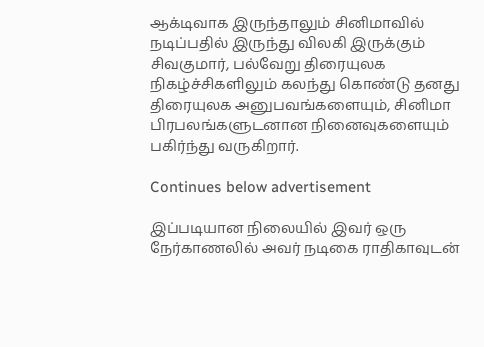ஆக்டிவாக இருந்தாலும் சினிமாவில் நடிப்பதில் இருந்து விலகி இருக்கும் சிவகுமார், பல்வேறு திரையுலக நிகழ்ச்சிகளிலும் கலந்து கொண்டு தனது திரையுலக அனுபவங்களையும், சினிமா பிரபலங்களுடனான நினைவுகளையும் பகிர்ந்து வருகிறார்.

Continues below advertisement

இப்படியான நிலையில் இவர் ஒரு நேர்காணலில் அவர் நடிகை ராதிகாவுடன்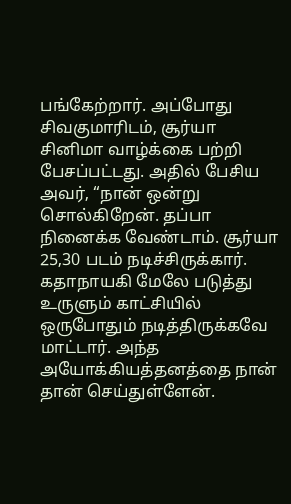பங்கேற்றார். அப்போது சிவகுமாரிடம், சூர்யா சினிமா வாழ்க்கை பற்றி பேசப்பட்டது. அதில் பேசிய அவர், “நான் ஒன்று சொல்கிறேன். தப்பா நினைக்க வேண்டாம். சூர்யா 25,30 படம் நடிச்சிருக்கார். கதாநாயகி மேலே படுத்து உருளும் காட்சியில் ஒருபோதும் நடித்திருக்கவே மாட்டார். அந்த அயோக்கியத்தனத்தை நான் தான் செய்துள்ளேன்.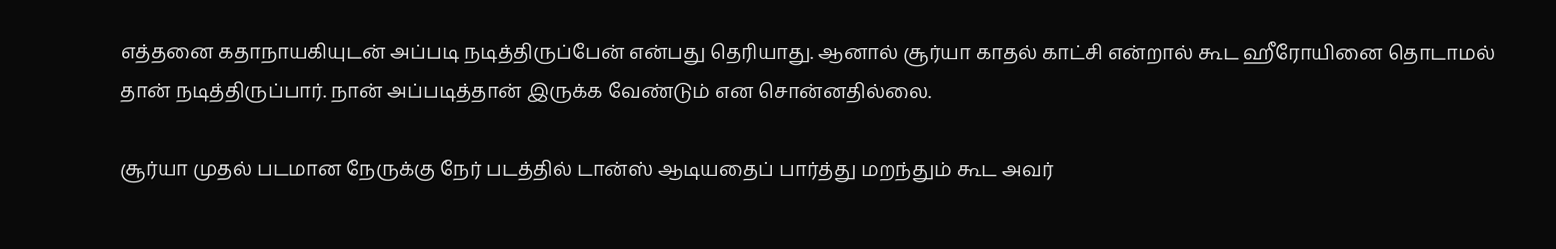எத்தனை கதாநாயகியுடன் அப்படி நடித்திருப்பேன் என்பது தெரியாது. ஆனால் சூர்யா காதல் காட்சி என்றால் கூட ஹீரோயினை தொடாமல் தான் நடித்திருப்பார். நான் அப்படித்தான் இருக்க வேண்டும் என சொன்னதில்லை.

சூர்யா முதல் படமான நேருக்கு நேர் படத்தில் டான்ஸ் ஆடியதைப் பார்த்து மறந்தும் கூட அவர்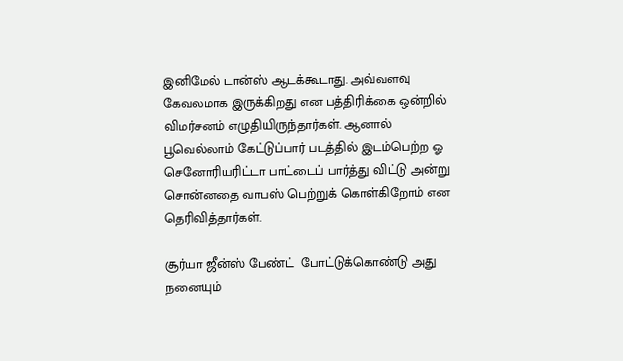இனிமேல் டான்ஸ் ஆடக்கூடாது. அவ்வளவு கேவலமாக இருக்கிறது என பத்திரிக்கை ஒன்றில் விமர்சனம் எழுதியிருந்தார்கள். ஆனால் பூவெல்லாம் கேட்டுப்பார் படத்தில் இடம்பெற்ற ஓ செனோரியரிட்டா பாட்டைப் பார்த்து விட்டு அன்று சொன்னதை வாபஸ் பெற்றுக் கொள்கிறோம் என தெரிவித்தார்கள்.

சூர்யா ஜீன்ஸ் பேண்ட்  போட்டுக்கொண்டு அது நனையும்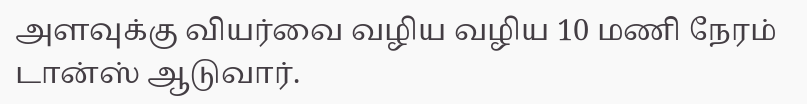அளவுக்கு வியர்வை வழிய வழிய 10 மணி நேரம் டான்ஸ் ஆடுவார்.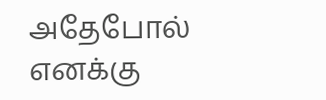அதேபோல் எனக்கு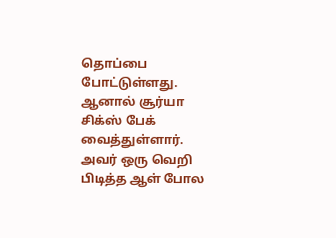தொப்பை போட்டுள்ளது. ஆனால் சூர்யா சிக்ஸ் பேக் வைத்துள்ளார். அவர் ஒரு வெறி பிடித்த ஆள் போல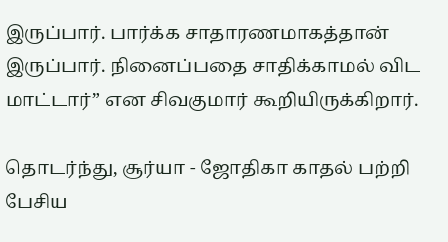இருப்பார். பார்க்க சாதாரணமாகத்தான் இருப்பார். நினைப்பதை சாதிக்காமல் விட மாட்டார்” என சிவகுமார் கூறியிருக்கிறார்.

தொடர்ந்து, சூர்யா - ஜோதிகா காதல் பற்றி பேசிய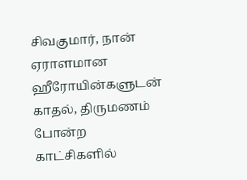சிவகுமார், நான் ஏராளமான ஹீரோயின்களுடன் காதல், திருமணம் போன்ற காட்சிகளில்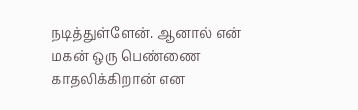நடித்துள்ளேன். ஆனால் என் மகன் ஒரு பெண்ணை காதலிக்கிறான் என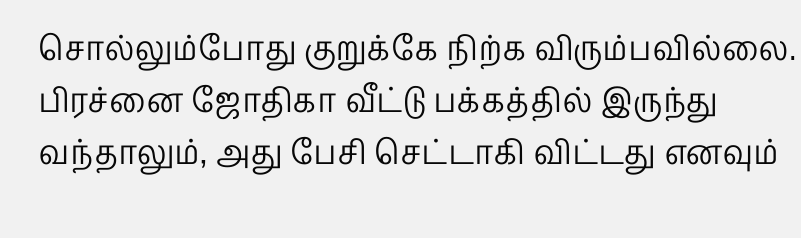சொல்லும்போது குறுக்கே நிற்க விரும்பவில்லை. பிரச்னை ஜோதிகா வீட்டு பக்கத்தில் இருந்து வந்தாலும், அது பேசி செட்டாகி விட்டது எனவும்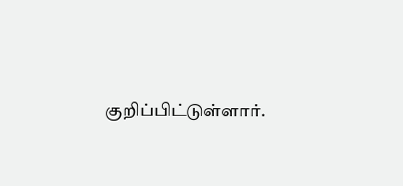குறிப்பிட்டுள்ளார்.